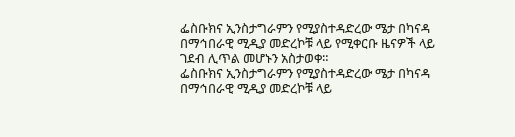ፌስቡክና ኢንስታግራምን የሚያስተዳድረው ሜታ በካናዳ በማኅበራዊ ሚዲያ መድረኮቹ ላይ የሚቀርቡ ዜናዎች ላይ ገደብ ሊጥል መሆኑን አስታወቀ።
ፌስቡክና ኢንስታግራምን የሚያስተዳድረው ሜታ በካናዳ በማኅበራዊ ሚዲያ መድረኮቹ ላይ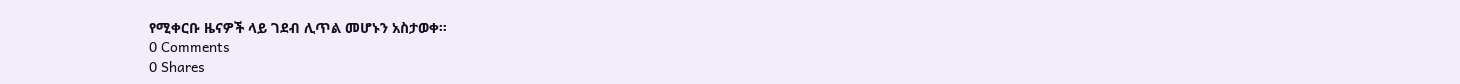የሚቀርቡ ዜናዎች ላይ ገደብ ሊጥል መሆኑን አስታወቀ።
0 Comments
0 Shares